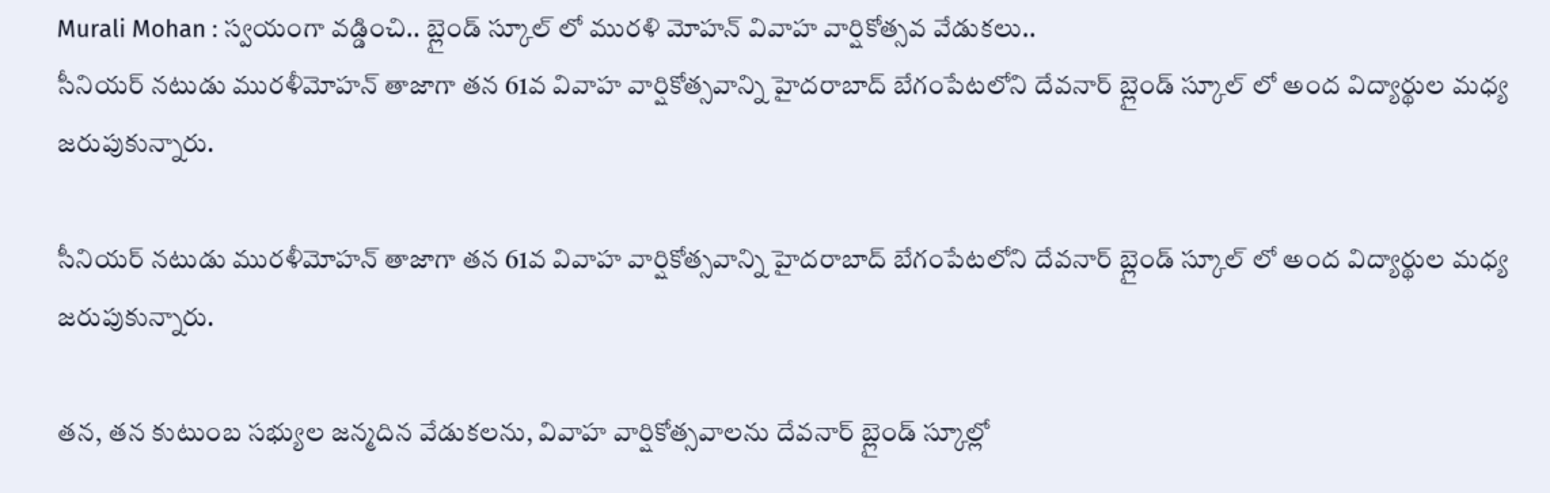Murali Mohan : స్వయంగా వడ్డించి.. బ్లైండ్ స్కూల్ లో మురళి మోహన్ వివాహ వార్షికోత్సవ వేడుకలు..
సీనియర్ నటుడు మురళీమోహన్ తాజాగా తన 61వ వివాహ వార్షికోత్సవాన్ని హైదరాబాద్ బేగంపేటలోని దేవనార్ బ్లైండ్ స్కూల్ లో అంద విద్యార్థుల మధ్య జరుపుకున్నారు.

సీనియర్ నటుడు మురళీమోహన్ తాజాగా తన 61వ వివాహ వార్షికోత్సవాన్ని హైదరాబాద్ బేగంపేటలోని దేవనార్ బ్లైండ్ స్కూల్ లో అంద విద్యార్థుల మధ్య జరుపుకున్నారు.

తన, తన కుటుంబ సభ్యుల జన్మదిన వేడుకలను, వివాహ వార్షికోత్సవాలను దేవనార్ బ్లైండ్ స్కూల్లో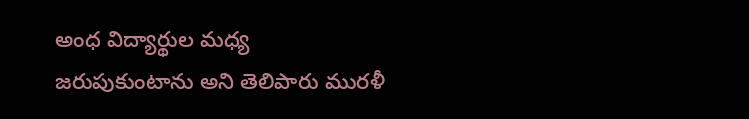అంధ విద్యార్థుల మధ్య జరుపుకుంటాను అని తెలిపారు మురళీ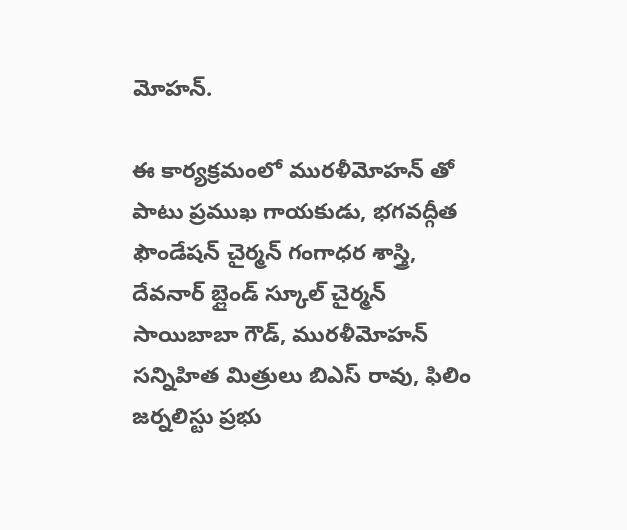మోహన్.

ఈ కార్యక్రమంలో మురళీమోహన్ తో పాటు ప్రముఖ గాయకుడు, భగవద్గీత ఫౌండేషన్ చైర్మన్ గంగాధర శాస్త్రి, దేవనార్ బ్లైండ్ స్కూల్ చైర్మన్ సాయిబాబా గౌడ్, మురళీమోహన్ సన్నిహిత మిత్రులు బిఎస్ రావు, ఫిలిం జర్నలిస్టు ప్రభు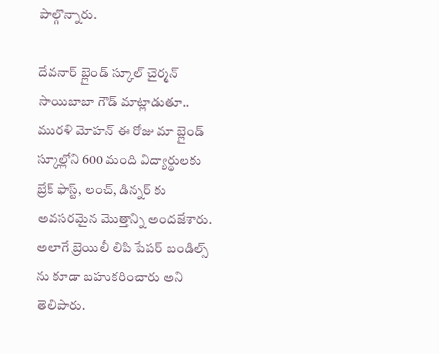పాల్గొన్నారు.

దేవనార్ బ్లైండ్ స్కూల్ చైర్మన్ సాయిబాబా గౌడ్ మాట్లాడుతూ.. మురళి మోహన్ ఈ రోజు మా బ్లైండ్ స్కూల్లోని 600 మంది విద్యార్థులకు బ్రేక్ ఫాస్ట్, లంచ్, డిన్నర్ కు అవసరమైన మొత్తాన్ని అందజేశారు. అలాగే బ్రెయిలీ లిపి పేపర్ బండిల్స్ ను కూడా బహుకరించారు అని తెలిపారు.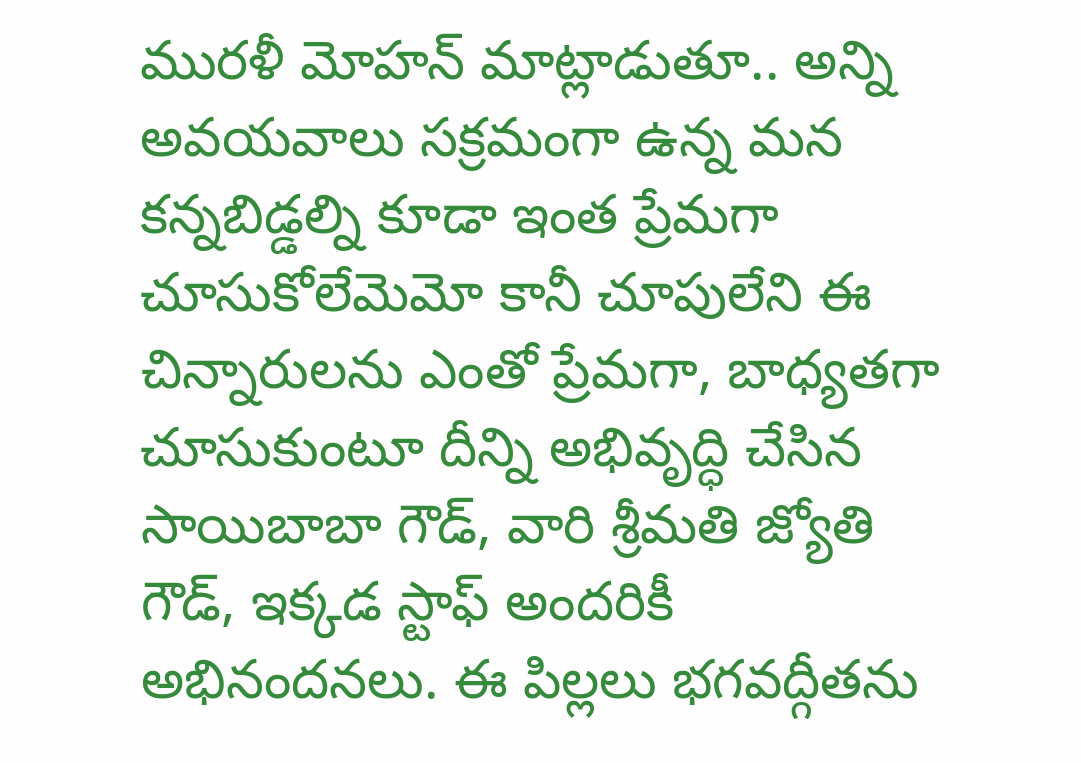మురళీ మోహన్ మాట్లాడుతూ.. అన్ని అవయవాలు సక్రమంగా ఉన్న మన కన్నబిడ్డల్ని కూడా ఇంత ప్రేమగా చూసుకోలేమెమో కానీ చూపులేని ఈ చిన్నారులను ఎంతో ప్రేమగా, బాధ్యతగా చూసుకుంటూ దీన్ని అభివృద్ధి చేసిన సాయిబాబా గౌడ్, వారి శ్రీమతి జ్యోతి గౌడ్, ఇక్కడ స్టాఫ్ అందరికీ అభినందనలు. ఈ పిల్లలు భగవద్గీతను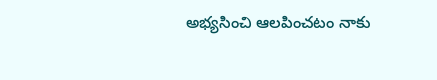అభ్యసించి ఆలపించటం నాకు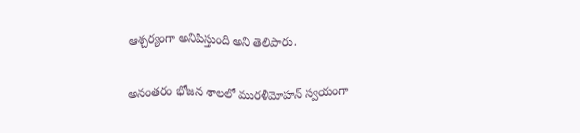ఆశ్చర్యంగా అనిపిస్తుంది అని తెలిపారు.

అనంతరం భోజన శాలలో మురళీమోహన్ స్వయంగా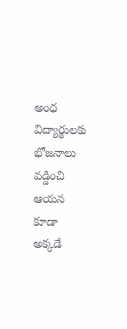అంధ విద్యార్థులకు భోజనాలు వడ్డించి ఆయన కూడా అక్కడే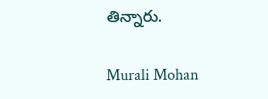తిన్నారు.

Murali Mohan